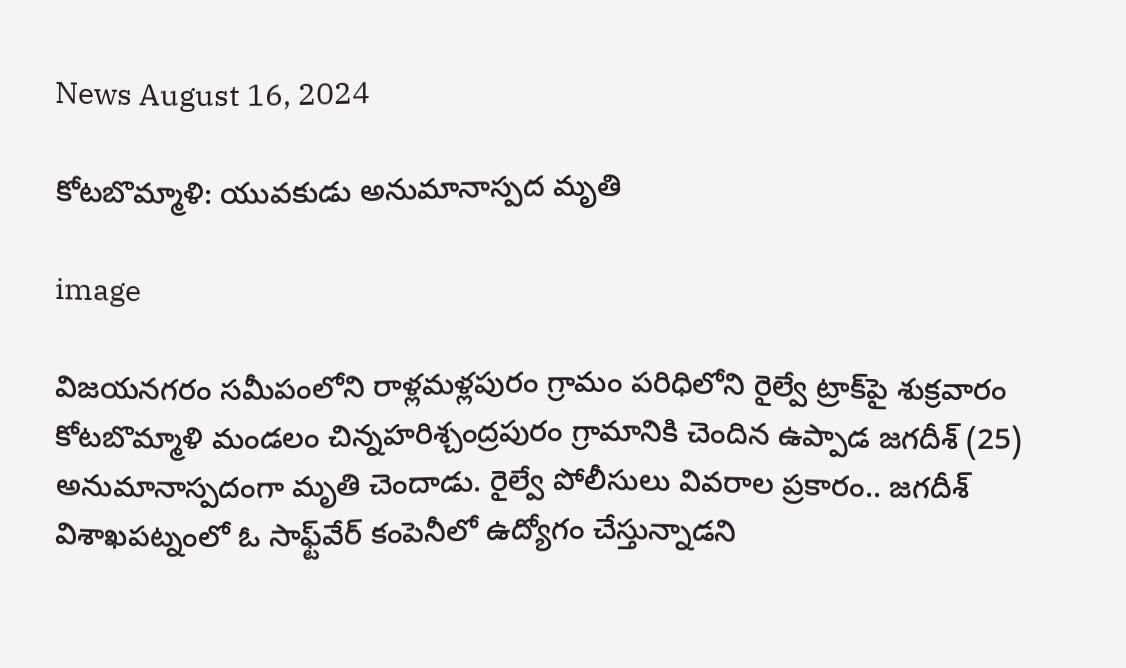News August 16, 2024

కోటబొమ్మాళి: యువకుడు అనుమానాస్పద మృతి

image

విజయనగరం సమీపంలోని రాళ్లమళ్లపురం గ్రామం పరిధిలోని రైల్వే ట్రాక్‌పై శుక్రవారం కోటబొమ్మాళి మండలం చిన్నహరిశ్చంద్రపురం గ్రామానికి చెందిన ఉప్పాడ జగదీశ్ (25) అనుమానాస్పదంగా మృతి చెందాడు. రైల్వే పోలీసులు వివరాల ప్రకారం.. జగదీశ్‌ విశాఖపట్నంలో ఓ సాఫ్ట్‌వేర్‌ కంపెనీలో ఉద్యోగం చేస్తున్నాడని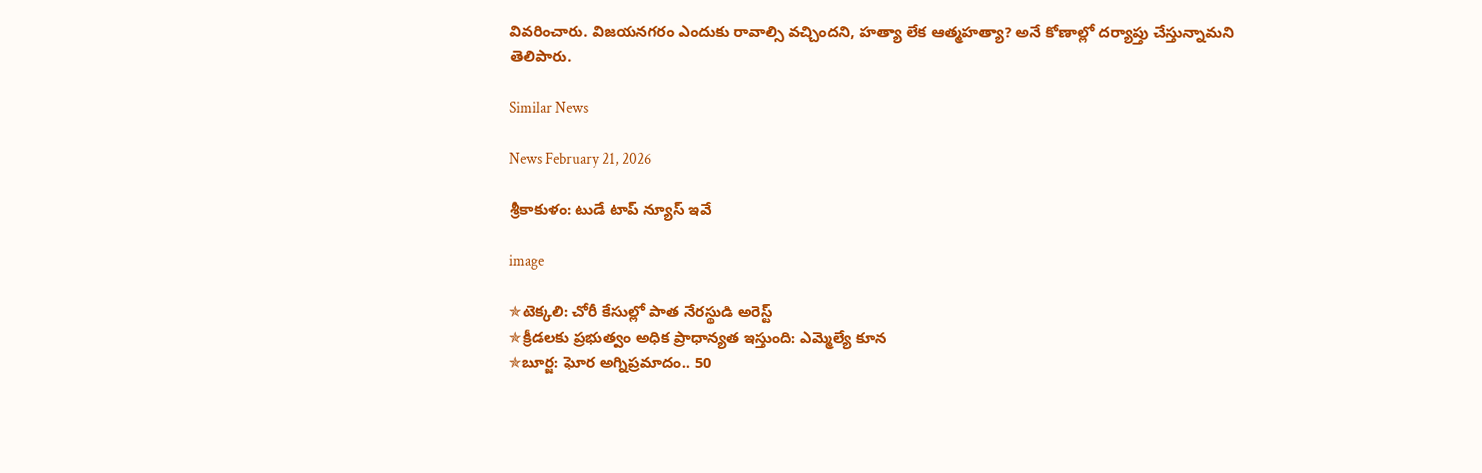వివరించారు. విజయనగరం ఎందుకు రావాల్సి వచ్చిందని, హత్యా లేక ఆత్మహత్యా? అనే కోణాల్లో దర్యాప్తు చేస్తున్నామని తెలిపారు.

Similar News

News February 21, 2026

శ్రీకాకుళం: టుడే టాప్ న్యూస్ ఇవే

image

✯టెక్కలి: చోరీ కేసుల్లో పాత నేరస్థుడి అరెస్ట్
✯క్రీడలకు ప్రభుత్వం అధిక ప్రాధాన్యత ఇస్తుంది: ఎమ్మెల్యే కూన
✯బూర్జ: ఘోర అగ్నిప్రమాదం.. 50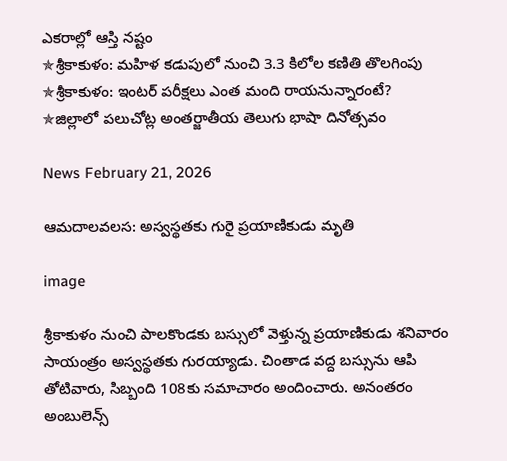ఎకరాల్లో ఆస్తి నష్టం
✯శ్రీకాకుళం: మహిళ కడుపులో నుంచి 3.3 కిలోల కణితి తొలగింపు
✯శ్రీకాకుళం: ఇంటర్ పరీక్షలు ఎంత మంది రాయనున్నారంటే?
✯జిల్లాలో పలుచోట్ల అంతర్జాతీయ తెలుగు భాషా దినోత్సవం

News February 21, 2026

ఆమదాలవలస: అస్వస్థతకు గురై ప్రయాణికుడు మృతి

image

శ్రీకాకుళం నుంచి పాలకొండకు బస్సులో వెళ్తున్న ప్రయాణికుడు శనివారం సాయంత్రం అస్వస్థతకు గురయ్యాడు. చింతాడ వద్ద బస్సును ఆపి తోటివారు, సిబ్బంది 108కు సమాచారం అందించారు. అనంతరం అంబులెన్స్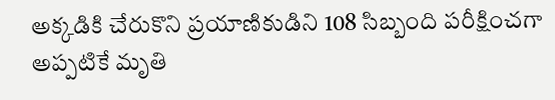అక్కడికి చేరుకొని ప్రయాణికుడిని 108 సిబ్బంది పరీక్షించగా అప్పటికే మృతి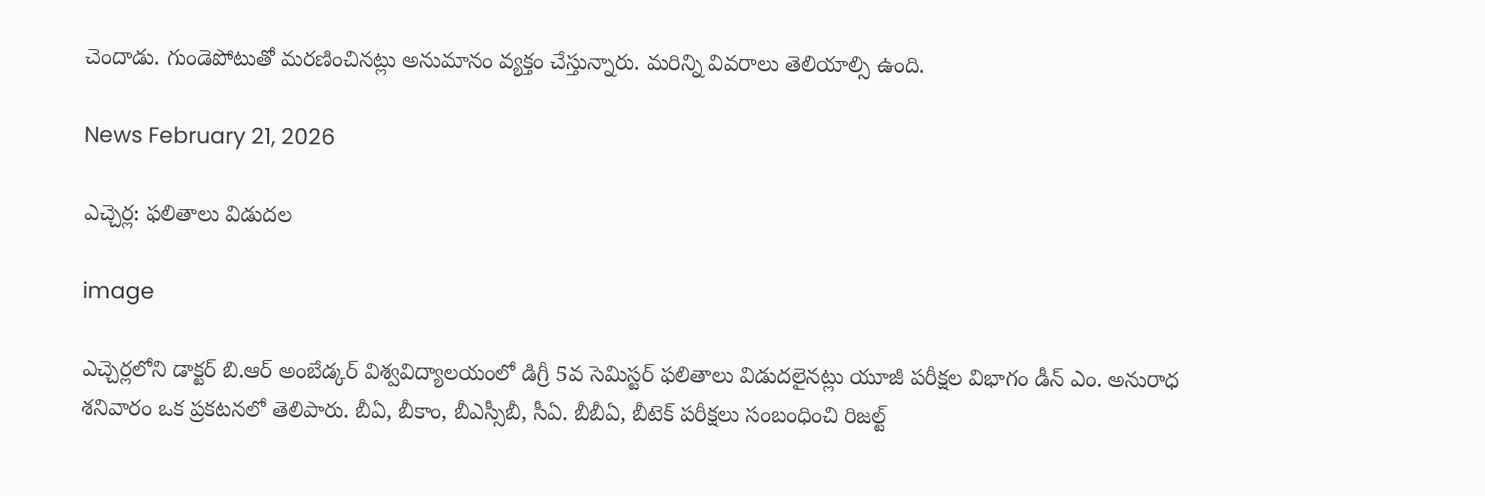చెందాడు. గుండెపోటుతో మరణించినట్లు అనుమానం వ్యక్తం చేస్తున్నారు. మరిన్ని వివరాలు తెలియాల్సి ఉంది.

News February 21, 2026

ఎచ్చెర్ల: ఫలితాలు విడుదల

image

ఎచ్చెర్లలోని డాక్టర్ బి.ఆర్ అంబేడ్కర్ విశ్వవిద్యాలయంలో డిగ్రీ 5వ సెమిస్టర్ ఫలితాలు విడుదలైనట్లు యూజీ పరీక్షల విభాగం డీన్ ఎం. అనురాధ శనివారం ఒక ప్రకటనలో తెలిపారు. బీఏ, బీకాం, బీఎస్సీబీ, సీఏ. బీబీఏ, బీటెక్ పరీక్షలు సంబంధించి రిజల్ట్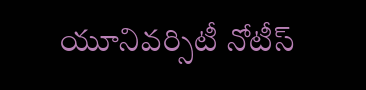యూనివర్సిటీ నోటీస్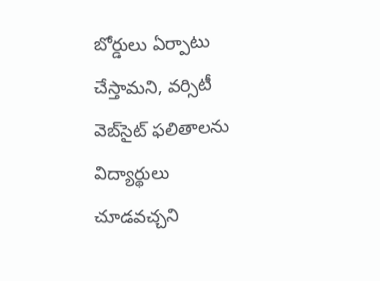బోర్డులు ఏర్పాటు చేస్తామని, వర్సిటీ వెబ్‌సైట్ ఫలితాలను విద్యార్థులు చూడవచ్చని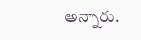అన్నారు.